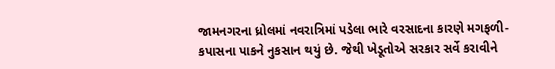જામનગરના ધ્રોલમાં નવરાત્રિમાં પડેલા ભારે વરસાદના કારણે મગફળી-કપાસના પાકને નુકસાન થયું છે. જેથી ખેડૂતોએ સરકાર સર્વે કરાવીને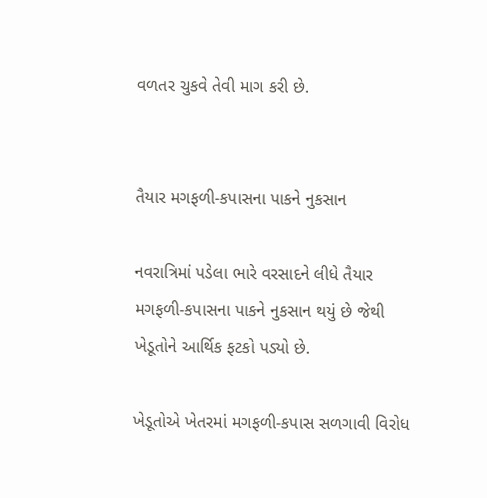વળતર ચુકવે તેવી માગ કરી છે.


તૈયાર મગફળી-કપાસના પાકને નુકસાન

નવરાત્રિમાં પડેલા ભારે વરસાદને લીધે તૈયાર મગફળી-કપાસના પાકને નુકસાન થયું છે જેથી ખેડૂતોને આર્થિક ફટકો પડ્યો છે.

ખેડૂતોએ ખેતરમાં મગફળી-કપાસ સળગાવી વિરોધ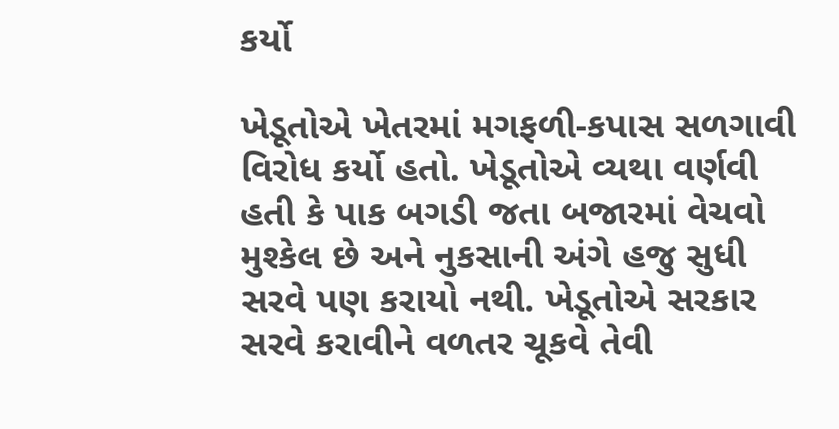કર્યો

ખેડૂતોએ ખેતરમાં મગફળી-કપાસ સળગાવી વિરોધ કર્યો હતો. ખેડૂતોએ વ્યથા વર્ણવી હતી કે પાક બગડી જતા બજારમાં વેચવો મુશ્કેલ છે અને નુકસાની અંગે હજુ સુધી સરવે પણ કરાયો નથી. ખેડૂતોએ સરકાર સરવે કરાવીને વળતર ચૂકવે તેવી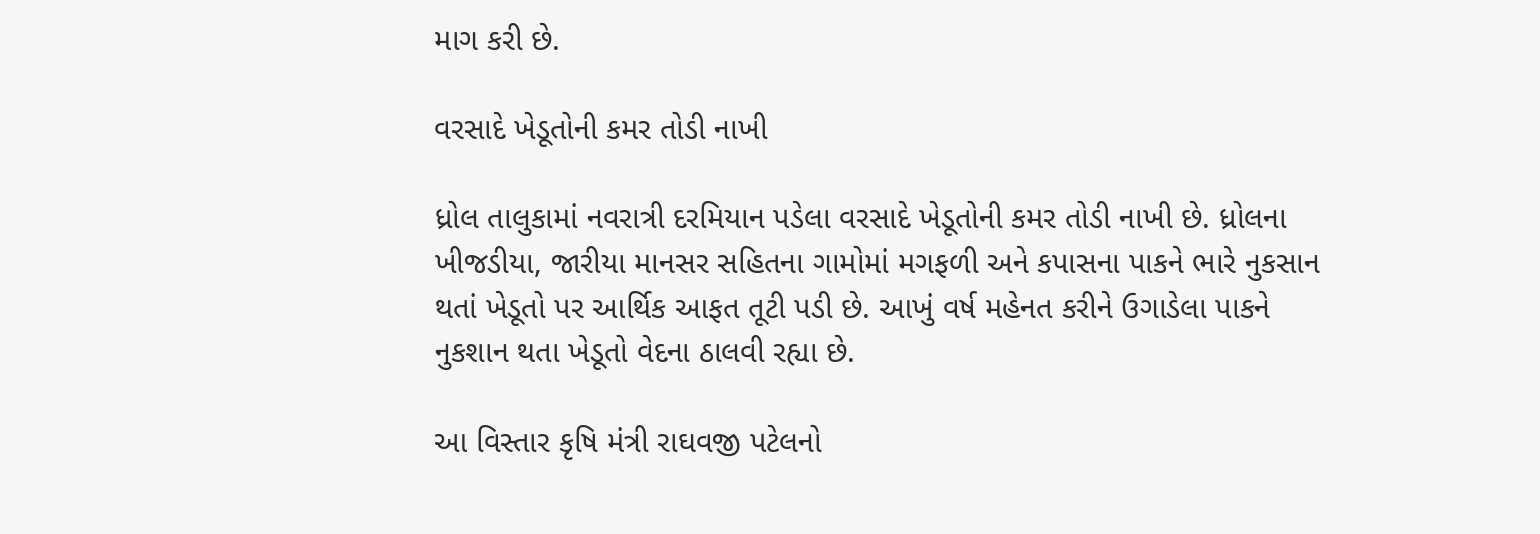માગ કરી છે.

વરસાદે ખેડૂતોની કમર તોડી નાખી

ધ્રોલ તાલુકામાં નવરાત્રી દરમિયાન પડેલા વરસાદે ખેડૂતોની કમર તોડી નાખી છે. ધ્રોલના ખીજડીયા, જારીયા માનસર સહિતના ગામોમાં મગફળી અને કપાસના પાકને ભારે નુકસાન થતાં ખેડૂતો પર આર્થિક આફત તૂટી પડી છે. આખું વર્ષ મહેનત કરીને ઉગાડેલા પાકને નુકશાન થતા ખેડૂતો વેદના ઠાલવી રહ્યા છે.

આ વિસ્તાર કૃષિ મંત્રી રાઘવજી પટેલનો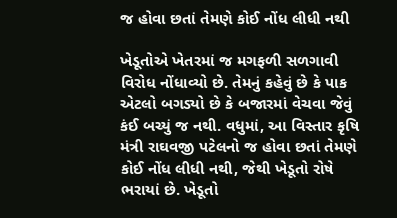જ હોવા છતાં તેમણે કોઈ નોંધ લીધી નથી

ખેડૂતોએ ખેતરમાં જ મગફળી સળગાવી વિરોધ નોંધાવ્યો છે. તેમનું કહેવું છે કે પાક એટલો બગડ્યો છે કે બજારમાં વેચવા જેવું કંઈ બચ્યું જ નથી. વધુમાં, આ વિસ્તાર કૃષિ મંત્રી રાઘવજી પટેલનો જ હોવા છતાં તેમણે કોઈ નોંધ લીધી નથી, જેથી ખેડૂતો રોષે ભરાયાં છે. ખેડૂતો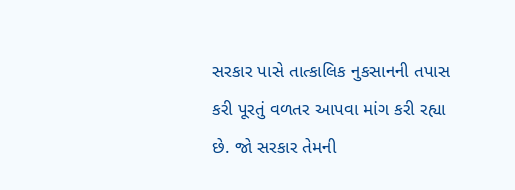સરકાર પાસે તાત્કાલિક નુકસાનની તપાસ કરી પૂરતું વળતર આપવા માંગ કરી રહ્યા છે. જો સરકાર તેમની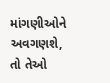માંગણીઓને અવગણશે, તો તેઓ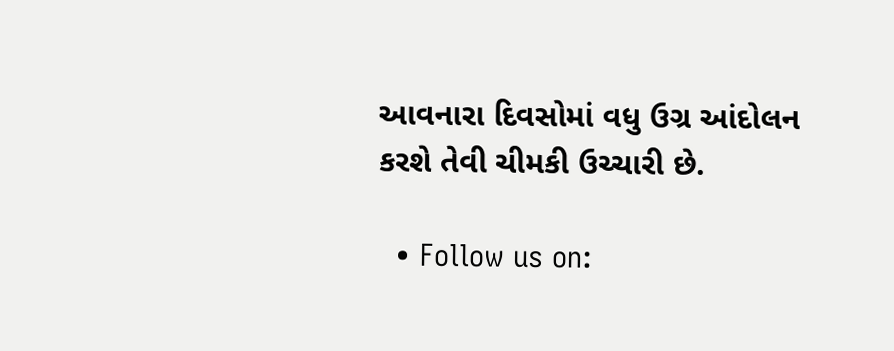આવનારા દિવસોમાં વધુ ઉગ્ર આંદોલન કરશે તેવી ચીમકી ઉચ્ચારી છે.

  • Follow us on: